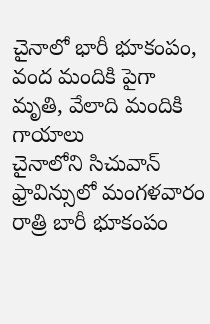చైనాలో భారీ భూకంపం, వంద మందికి పైగా మృతి, వేలాది మందికి గాయాలు
చైనాలోని సిచువాన్ ఫ్రావిన్సులో మంగళవారం రాత్రి బారీ భూకంపం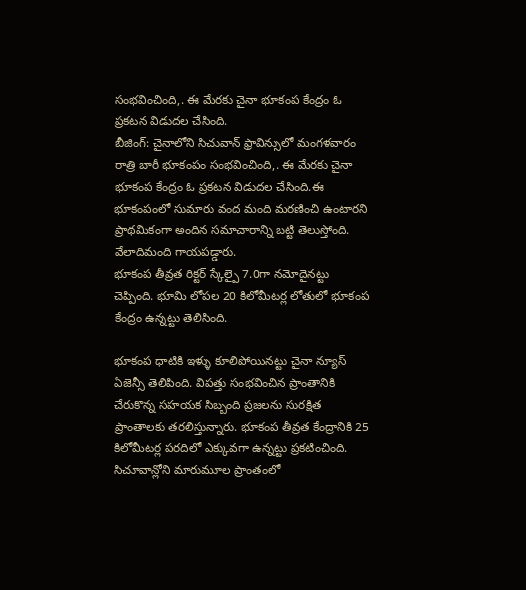సంభవించింది,. ఈ మేరకు చైనా భూకంప కేంద్రం ఓ ప్రకటన విడుదల చేసింది.
బీజింగ్: చైనాలోని సిచువాన్ ఫ్రావిన్సులో మంగళవారం రాత్రి బారీ భూకంపం సంభవించింది,. ఈ మేరకు చైనా భూకంప కేంద్రం ఓ ప్రకటన విడుదల చేసింది.ఈ భూకంపంలో సుమారు వంద మంది మరణించి ఉంటారని ప్రాథమికంగా అందిన సమాచారాన్ని బట్టి తెలుస్తోంది. వేలాదిమంది గాయపడ్డారు.
భూకంప తీవ్రత రిక్టర్ స్కేల్పై 7.0గా నమోదైనట్టు చెప్పింది. భూమి లోపల 20 కిలోమీటర్ల లోతులో భూకంప కేంద్రం ఉన్నట్టు తెలిసింది.

భూకంప ధాటికి ఇళ్ళు కూలిపోయినట్టు చైనా న్యూస్ ఏజెన్సీ తెలిపింది. విపత్తు సంభవించిన ప్రాంతానికి చేరుకొన్న సహయక సిబ్బంది ప్రజలను సురక్షిత ప్రాంతాలకు తరలిస్తున్నారు. భూకంప తీవ్రత కేంద్రానికి 25 కిలోమీటర్ల పరదిలో ఎక్కువగా ఉన్నట్టు ప్రకటించింది.
సిచూవాన్లోని మారుమూల ప్రాంతంలో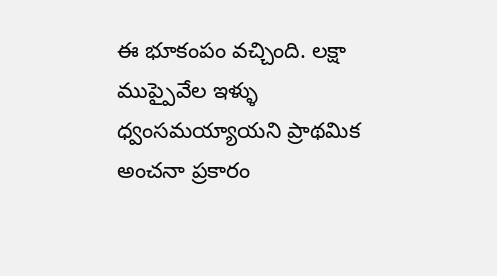ఈ భూకంపం వచ్చింది. లక్షా ముప్పైవేల ఇళ్ళు ధ్వంసమయ్యాయని ప్రాథమిక అంచనా ప్రకారం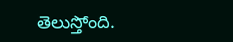తెలుస్తోంది.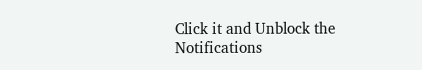Click it and Unblock the Notifications